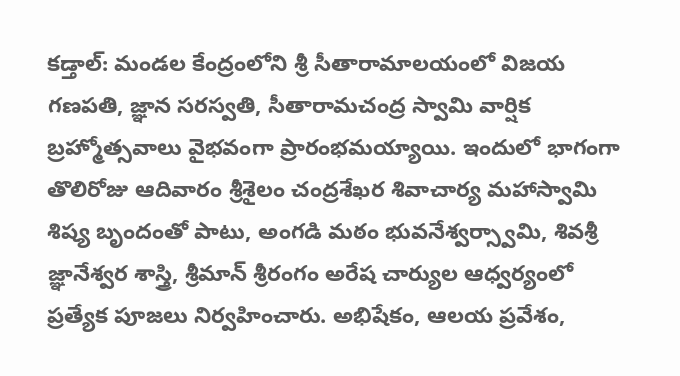కడ్తాల్: మండల కేంద్రంలోని శ్రీ సీతారామాలయంలో విజయ గణపతి, జ్ఞాన సరస్వతి, సీతారామచంద్ర స్వామి వార్షిక బ్రహ్మోత్సవాలు వైభవంగా ప్రారంభమయ్యాయి. ఇందులో భాగంగా తొలిరోజు ఆదివారం శ్రీశైలం చంద్రశేఖర శివాచార్య మహాస్వామి శిష్య బృందంతో పాటు, అంగడి మఠం భువనేశ్వర్స్వామి, శివశ్రీ జ్ఞానేశ్వర శాస్త్రి, శ్రీమాన్ శ్రీరంగం అరేష చార్యుల ఆధ్వర్యంలో ప్రత్యేక పూజలు నిర్వహించారు. అభిషేకం, ఆలయ ప్రవేశం,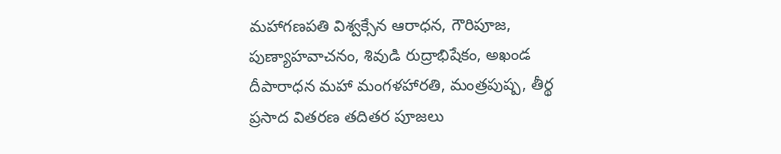మహాగణపతి విశ్వక్సేన ఆరాధన, గౌరిపూజ, పుణ్యాహవాచనం, శివుడి రుద్రాభిషేకం, అఖండ దీపారాధన మహా మంగళహారతి, మంత్రపుష్ప, తీర్థ ప్రసాద వితరణ తదితర పూజలు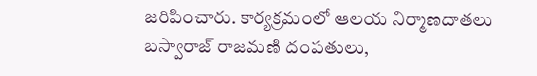జరిపించారు. కార్యక్రమంలో ఆలయ నిర్మాణదాతలు బస్వారాజ్ రాజమణి దంపతులు,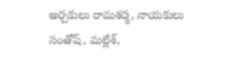అర్చకులు రామశర్మ, నాయకులు సంతోష్, మల్లేశ్,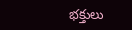భక్తులు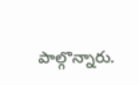పాల్గొన్నారు.